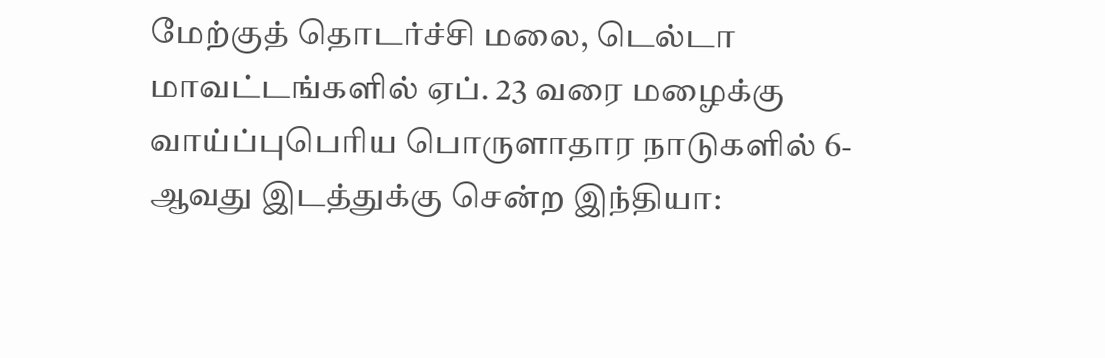மேற்குத் தொடர்ச்சி மலை, டெல்டா மாவட்டங்களில் ஏப். 23 வரை மழைக்கு வாய்ப்புபெரிய பொருளாதார நாடுகளில் 6-ஆவது இடத்துக்கு சென்ற இந்தியா: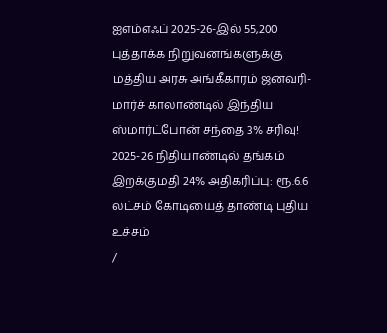ஐஎம்எஃப் 2025-26-இல் 55,200 புத்தாக்க நிறுவனங்களுக்கு மத்திய அரசு அங்கீகாரம் ஜனவரி-மார்ச் காலாண்டில் இந்திய ஸ்மார்ட்போன் சந்தை 3% சரிவு! 2025-26 நிதியாண்டில் தங்கம் இறக்குமதி 24% அதிகரிப்பு: ரூ.6.6 லட்சம் கோடியைத் தாண்டி புதிய உச்சம்
/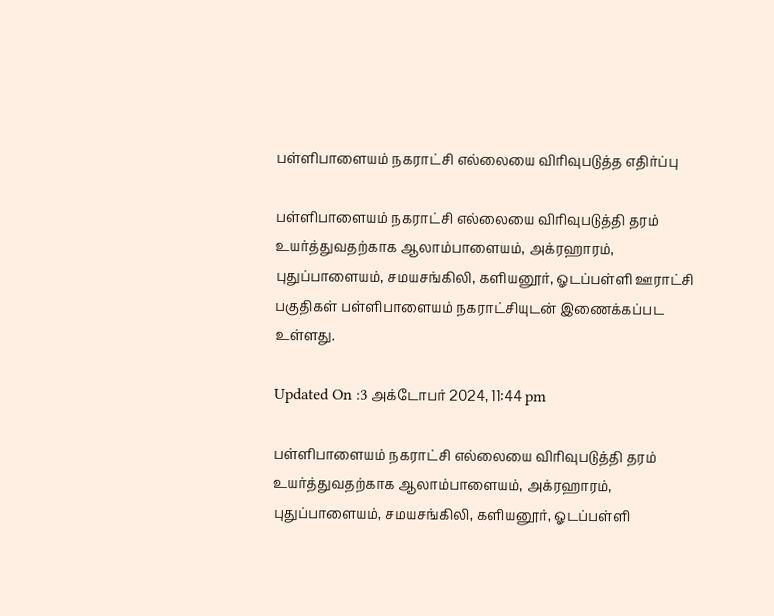பள்ளிபாளையம் நகராட்சி எல்லையை விரிவுபடுத்த எதிர்ப்பு

பள்ளிபாளையம் நகராட்சி எல்லையை விரிவுபடுத்தி தரம் உயர்த்துவதற்காக ஆலாம்பாளையம், அக்ரஹாரம், புதுப்பாளையம், சமயசங்கிலி, களியனூர், ஓடப்பள்ளி ஊராட்சி பகுதிகள் பள்ளிபாளையம் நகராட்சியுடன் இணைக்கப்பட உள்ளது.

Updated On :3 அக்டோபர் 2024, 11:44 pm

பள்ளிபாளையம் நகராட்சி எல்லையை விரிவுபடுத்தி தரம் உயர்த்துவதற்காக ஆலாம்பாளையம், அக்ரஹாரம், புதுப்பாளையம், சமயசங்கிலி, களியனூர், ஓடப்பள்ளி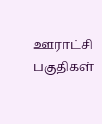ஊராட்சி பகுதிகள்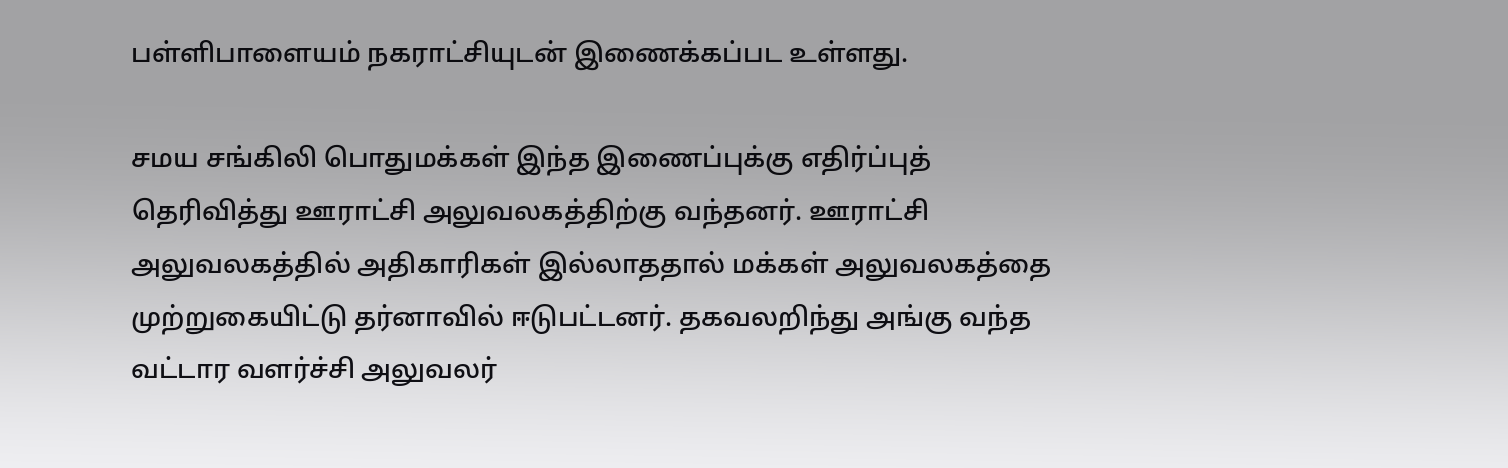பள்ளிபாளையம் நகராட்சியுடன் இணைக்கப்பட உள்ளது.

சமய சங்கிலி பொதுமக்கள் இந்த இணைப்புக்கு எதிர்ப்புத் தெரிவித்து ஊராட்சி அலுவலகத்திற்கு வந்தனர். ஊராட்சி அலுவலகத்தில் அதிகாரிகள் இல்லாததால் மக்கள் அலுவலகத்தை முற்றுகையிட்டு தர்னாவில் ஈடுபட்டனர். தகவலறிந்து அங்கு வந்த வட்டார வளர்ச்சி அலுவலர்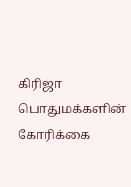கிரிஜா பொதுமக்களின் கோரிக்கை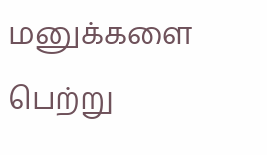மனுக்களை பெற்று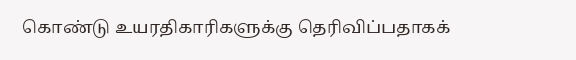கொண்டு உயரதிகாரிகளுக்கு தெரிவிப்பதாகக்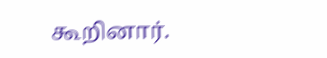கூறினார்.